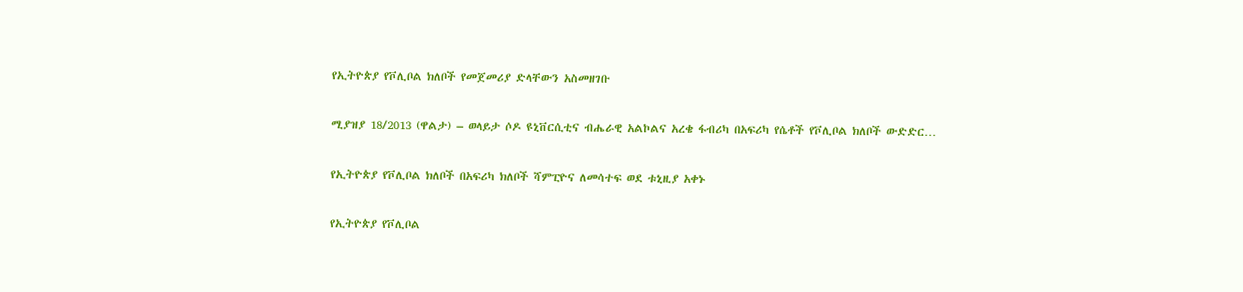የኢትዮጵያ የቮሊቦል ክለቦች የመጀመሪያ ድላቸውን አስመዘገቡ

ሚያዝያ 18/2013 (ዋልታ) – ወላይታ ሶዶ ዩኒቨርሲቲና ብሔራዊ አልኮልና አረቄ ፋብሪካ በአፍሪካ የሴቶች የቮሊቦል ክለቦች ውድድር…

የኢትዮጵያ የቮሊቦል ክለቦች በአፍሪካ ክለቦች ሻምፒዮና ለመሳተፍ ወደ ቱኒዚያ አቀኑ

የኢትዮጵያ የቮሊቦል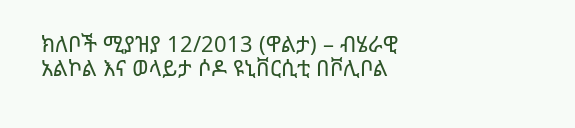ክለቦች ሚያዝያ 12/2013 (ዋልታ) – ብሄራዊ አልኮል እና ወላይታ ሶዶ ዩኒቨርሲቲ በቮሊቦል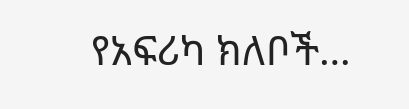የአፍሪካ ክለቦች…